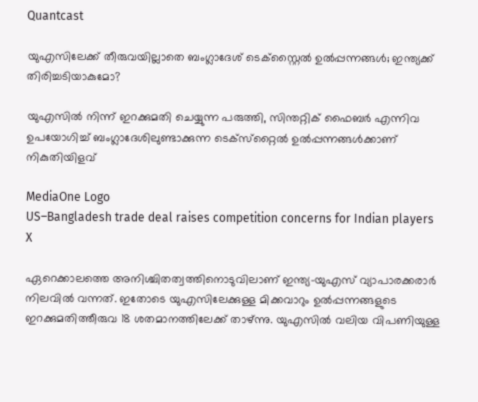Quantcast

യുഎസിലേക്ക് തീരുവയില്ലാതെ ബംഗ്ലാദേശ് ടെക്‌സ്റ്റൈല്‍ ഉല്‍പ്പന്നങ്ങള്‍; ഇന്ത്യക്ക് തിരിച്ചടിയാകുമോ?

യുഎസില്‍ നിന്ന് ഇറക്കുമതി ചെയ്യുന്ന പരുത്തി, സിന്തറ്റിക് ഫൈബര്‍ എന്നിവ ഉപയോഗിച്ച് ബംഗ്ലാദേശിലുണ്ടാക്കുന്ന ടെക്‌സ്‌റ്റൈല്‍ ഉല്‍പ്പന്നങ്ങള്‍ക്കാണ് നികുതിയിളവ്

MediaOne Logo
US–Bangladesh trade deal raises competition concerns for Indian players
X

ഏറെക്കാലത്തെ അനിശ്ചിതത്വത്തിനൊടുവിലാണ് ഇന്ത്യ-യുഎസ് വ്യാപാരക്കരാര്‍ നിലവില്‍ വന്നത്. ഇതോടെ യുഎസിലേക്കുള്ള മിക്കവാറും ഉല്‍പ്പന്നങ്ങളുടെ ഇറക്കുമതിത്തീരുവ 18 ശതമാനത്തിലേക്ക് താഴ്ന്നു. യുഎസില്‍ വലിയ വിപണിയുള്ള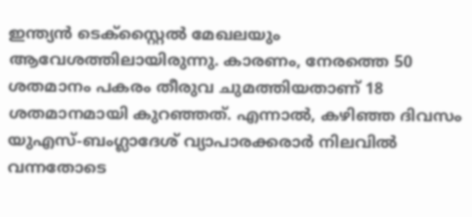ഇന്ത്യന്‍ ടെക്‌സ്റ്റൈല്‍ മേഖലയും ആവേശത്തിലായിരുന്നു. കാരണം, നേരത്തെ 50 ശതമാനം പകരം തീരുവ ചുമത്തിയതാണ് 18 ശതമാനമായി കുറഞ്ഞത്. എന്നാല്‍, കഴിഞ്ഞ ദിവസം യുഎസ്-ബംഗ്ലാദേശ് വ്യാപാരക്കരാര്‍ നിലവില്‍ വന്നതോടെ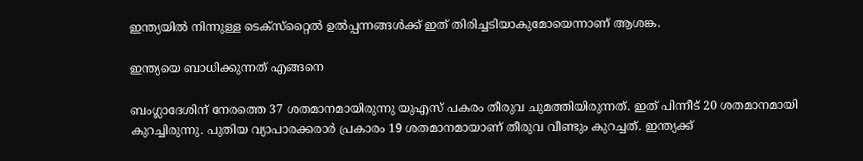ഇന്ത്യയില്‍ നിന്നുള്ള ടെക്‌സ്‌റ്റൈല്‍ ഉല്‍പ്പന്നങ്ങള്‍ക്ക് ഇത് തിരിച്ചടിയാകുമോയെന്നാണ് ആശങ്ക.

ഇന്ത്യയെ ബാധിക്കുന്നത് എങ്ങനെ

ബംഗ്ലാദേശിന് നേരത്തെ 37 ശതമാനമായിരുന്നു യുഎസ് പകരം തീരുവ ചുമത്തിയിരുന്നത്. ഇത് പിന്നീട് 20 ശതമാനമായി കുറച്ചിരുന്നു. പുതിയ വ്യാപാരക്കരാര്‍ പ്രകാരം 19 ശതമാനമായാണ് തീരുവ വീണ്ടും കുറച്ചത്. ഇന്ത്യക്ക്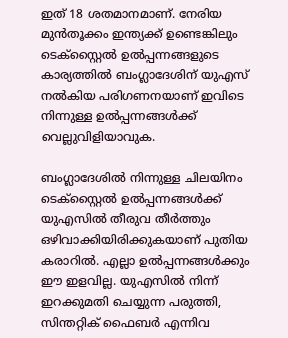ഇത് 18 ശതമാനമാണ്. നേരിയ മുന്‍തൂക്കം ഇന്ത്യക്ക് ഉണ്ടെങ്കിലും ടെക്‌സ്റ്റൈല്‍ ഉല്‍പ്പന്നങ്ങളുടെ കാര്യത്തില്‍ ബംഗ്ലാദേശിന് യുഎസ് നല്‍കിയ പരിഗണനയാണ് ഇവിടെ നിന്നുള്ള ഉല്‍പ്പന്നങ്ങള്‍ക്ക് വെല്ലുവിളിയാവുക.

ബംഗ്ലാദേശില്‍ നിന്നുള്ള ചിലയിനം ടെക്‌സ്റ്റൈല്‍ ഉല്‍പ്പന്നങ്ങള്‍ക്ക് യുഎസില്‍ തീരുവ തീര്‍ത്തും ഒഴിവാക്കിയിരിക്കുകയാണ് പുതിയ കരാറില്‍. എല്ലാ ഉല്‍പ്പന്നങ്ങള്‍ക്കും ഈ ഇളവില്ല. യുഎസില്‍ നിന്ന് ഇറക്കുമതി ചെയ്യുന്ന പരുത്തി, സിന്തറ്റിക് ഫൈബര്‍ എന്നിവ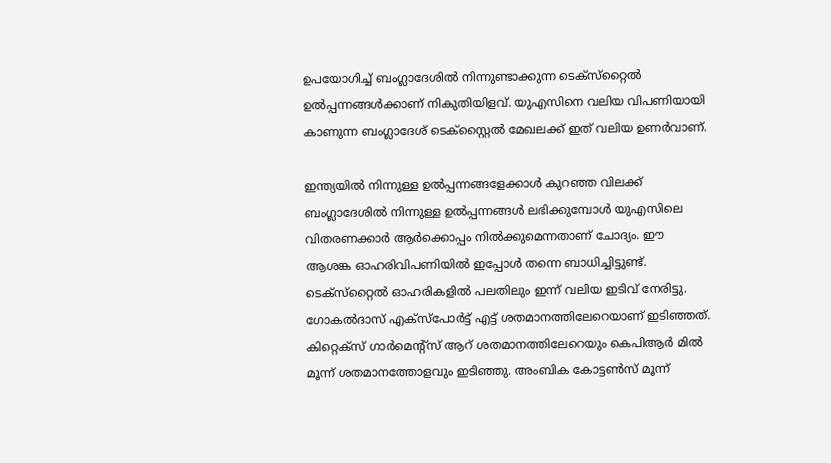ഉപയോഗിച്ച് ബംഗ്ലാദേശില്‍ നിന്നുണ്ടാക്കുന്ന ടെക്‌സ്‌റ്റൈല്‍ ഉല്‍പ്പന്നങ്ങള്‍ക്കാണ് നികുതിയിളവ്. യുഎസിനെ വലിയ വിപണിയായി കാണുന്ന ബംഗ്ലാദേശ് ടെക്‌സ്റ്റൈല്‍ മേഖലക്ക് ഇത് വലിയ ഉണര്‍വാണ്.

ഇന്ത്യയില്‍ നിന്നുള്ള ഉല്‍പ്പന്നങ്ങളേക്കാള്‍ കുറഞ്ഞ വിലക്ക് ബംഗ്ലാദേശില്‍ നിന്നുള്ള ഉല്‍പ്പന്നങ്ങള്‍ ലഭിക്കുമ്പോള്‍ യുഎസിലെ വിതരണക്കാര്‍ ആര്‍ക്കൊപ്പം നില്‍ക്കുമെന്നതാണ് ചോദ്യം. ഈ ആശങ്ക ഓഹരിവിപണിയില്‍ ഇപ്പോള്‍ തന്നെ ബാധിച്ചിട്ടുണ്ട്. ടെക്‌സ്‌റ്റൈല്‍ ഓഹരികളില്‍ പലതിലും ഇന്ന് വലിയ ഇടിവ് നേരിട്ടു. ഗോകല്‍ദാസ് എക്‌സ്‌പോര്‍ട്ട് എട്ട് ശതമാനത്തിലേറെയാണ് ഇടിഞ്ഞത്. കിറ്റെക്‌സ് ഗാര്‍മെന്റ്‌സ് ആറ് ശതമാനത്തിലേറെയും കെപിആര്‍ മില്‍ മൂന്ന് ശതമാനത്തോളവും ഇടിഞ്ഞു. അംബിക കോട്ടണ്‍സ് മൂന്ന്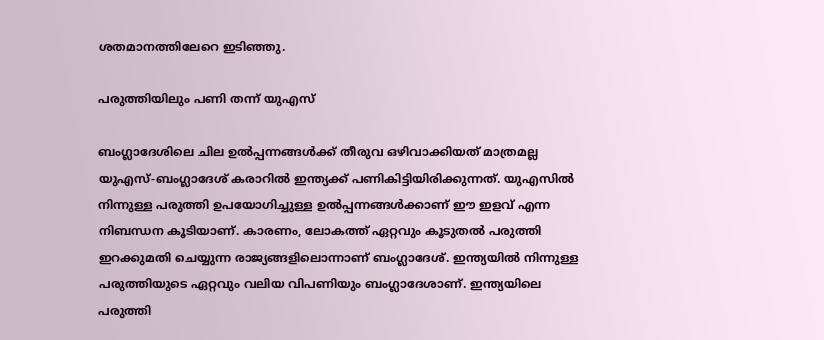ശതമാനത്തിലേറെ ഇടിഞ്ഞു.

പരുത്തിയിലും പണി തന്ന് യുഎസ്

ബംഗ്ലാദേശിലെ ചില ഉല്‍പ്പന്നങ്ങള്‍ക്ക് തീരുവ ഒഴിവാക്കിയത് മാത്രമല്ല യുഎസ്-ബംഗ്ലാദേശ് കരാറില്‍ ഇന്ത്യക്ക് പണികിട്ടിയിരിക്കുന്നത്. യുഎസില്‍ നിന്നുള്ള പരുത്തി ഉപയോഗിച്ചുള്ള ഉല്‍പ്പന്നങ്ങള്‍ക്കാണ് ഈ ഇളവ് എന്ന നിബന്ധന കൂടിയാണ്. കാരണം, ലോകത്ത് ഏറ്റവും കൂടുതല്‍ പരുത്തി ഇറക്കുമതി ചെയ്യുന്ന രാജ്യങ്ങളിലൊന്നാണ് ബംഗ്ലാദേശ്. ഇന്ത്യയില്‍ നിന്നുള്ള പരുത്തിയുടെ ഏറ്റവും വലിയ വിപണിയും ബംഗ്ലാദേശാണ്. ഇന്ത്യയിലെ പരുത്തി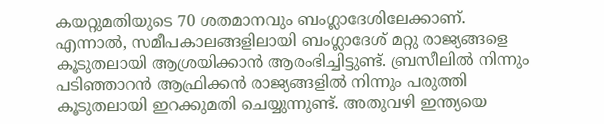കയറ്റുമതിയുടെ 70 ശതമാനവും ബംഗ്ലാദേശിലേക്കാണ്. എന്നാല്‍, സമീപകാലങ്ങളിലായി ബംഗ്ലാദേശ് മറ്റു രാജ്യങ്ങളെ കൂടുതലായി ആശ്രയിക്കാന്‍ ആരംഭിച്ചിട്ടുണ്ട്. ബ്രസീലില്‍ നിന്നും പടിഞ്ഞാറന്‍ ആഫ്രിക്കന്‍ രാജ്യങ്ങളില്‍ നിന്നും പരുത്തി കൂടുതലായി ഇറക്കുമതി ചെയ്യുന്നുണ്ട്. അതുവഴി ഇന്ത്യയെ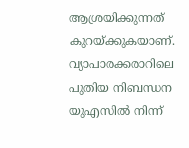ആശ്രയിക്കുന്നത് കുറയ്ക്കുകയാണ്. വ്യാപാരക്കരാറിലെ പുതിയ നിബന്ധന യുഎസില്‍ നിന്ന്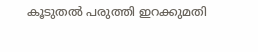കൂടുതല്‍ പരുത്തി ഇറക്കുമതി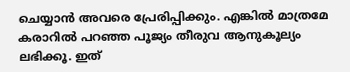ചെയ്യാന്‍ അവരെ പ്രേരിപ്പിക്കും. എങ്കില്‍ മാത്രമേ കരാറില്‍ പറഞ്ഞ പൂജ്യം തീരുവ ആനുകൂല്യം ലഭിക്കൂ. ഇത്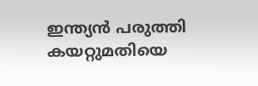ഇന്ത്യന്‍ പരുത്തി കയറ്റുമതിയെ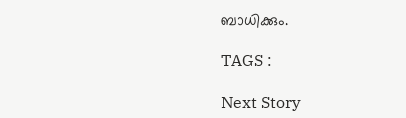ബാധിക്കും.

TAGS :

Next Story